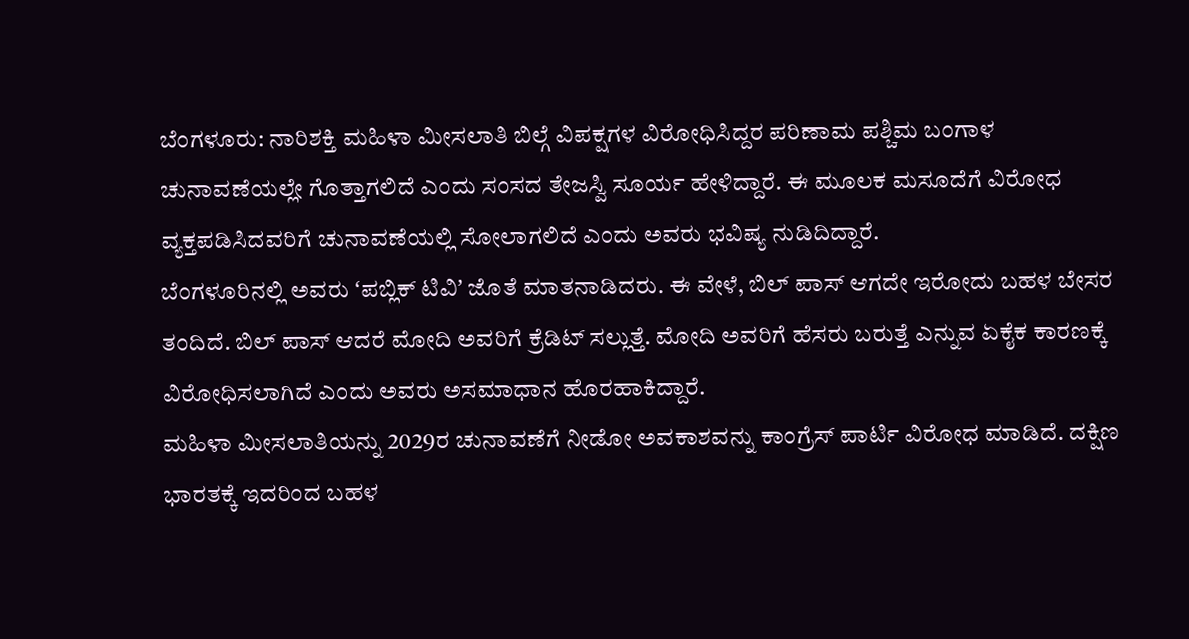ಬೆಂಗಳೂರು: ನಾರಿಶಕ್ತಿ ಮಹಿಳಾ ಮೀಸಲಾತಿ ಬಿಲ್ಗೆ ವಿಪಕ್ಷಗಳ ವಿರೋಧಿಸಿದ್ದರ ಪರಿಣಾಮ ಪಶ್ಚಿಮ ಬಂಗಾಳ ಚುನಾವಣೆಯಲ್ಲೇ ಗೊತ್ತಾಗಲಿದೆ ಎಂದು ಸಂಸದ ತೇಜಸ್ವಿ ಸೂರ್ಯ ಹೇಳಿದ್ದಾರೆ. ಈ ಮೂಲಕ ಮಸೂದೆಗೆ ವಿರೋಧ ವ್ಯಕ್ತಪಡಿಸಿದವರಿಗೆ ಚುನಾವಣೆಯಲ್ಲಿ ಸೋಲಾಗಲಿದೆ ಎಂದು ಅವರು ಭವಿಷ್ಯ ನುಡಿದಿದ್ದಾರೆ.
ಬೆಂಗಳೂರಿನಲ್ಲಿ ಅವರು ʻಪಬ್ಲಿಕ್ ಟಿವಿʼ ಜೊತೆ ಮಾತನಾಡಿದರು. ಈ ವೇಳೆ, ಬಿಲ್ ಪಾಸ್ ಆಗದೇ ಇರೋದು ಬಹಳ ಬೇಸರ ತಂದಿದೆ. ಬಿಲ್ ಪಾಸ್ ಆದರೆ ಮೋದಿ ಅವರಿಗೆ ಕ್ರೆಡಿಟ್ ಸಲ್ಲುತ್ತೆ. ಮೋದಿ ಅವರಿಗೆ ಹೆಸರು ಬರುತ್ತೆ ಎನ್ನುವ ಏಕೈಕ ಕಾರಣಕ್ಕೆ ವಿರೋಧಿಸಲಾಗಿದೆ ಎಂದು ಅವರು ಅಸಮಾಧಾನ ಹೊರಹಾಕಿದ್ದಾರೆ.
ಮಹಿಳಾ ಮೀಸಲಾತಿಯನ್ನು 2029ರ ಚುನಾವಣೆಗೆ ನೀಡೋ ಅವಕಾಶವನ್ನು ಕಾಂಗ್ರೆಸ್ ಪಾರ್ಟಿ ವಿರೋಧ ಮಾಡಿದೆ. ದಕ್ಷಿಣ ಭಾರತಕ್ಕೆ ಇದರಿಂದ ಬಹಳ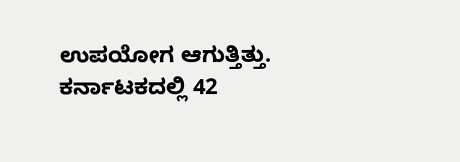ಉಪಯೋಗ ಆಗುತ್ತಿತ್ತು. ಕರ್ನಾಟಕದಲ್ಲಿ 42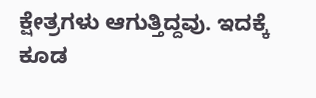ಕ್ಷೇತ್ರಗಳು ಆಗುತ್ತಿದ್ದವು. ಇದಕ್ಕೆ ಕೂಡ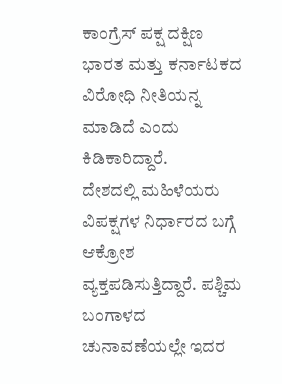ಕಾಂಗ್ರೆಸ್ ಪಕ್ಷ ದಕ್ಷಿಣ ಭಾರತ ಮತ್ತು ಕರ್ನಾಟಕದ ವಿರೋಧಿ ನೀತಿಯನ್ನ ಮಾಡಿದೆ ಎಂದು ಕಿಡಿಕಾರಿದ್ದಾರೆ.
ದೇಶದಲ್ಲಿ ಮಹಿಳೆಯರು ವಿಪಕ್ಷಗಳ ನಿರ್ಧಾರದ ಬಗ್ಗೆ ಆಕ್ರೋಶ ವ್ಯಕ್ತಪಡಿಸುತ್ತಿದ್ದಾರೆ. ಪಶ್ಚಿಮ ಬಂಗಾಳದ ಚುನಾವಣೆಯಲ್ಲೇ ಇದರ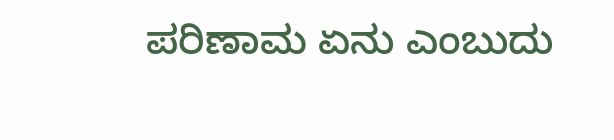ಪರಿಣಾಮ ಏನು ಎಂಬುದು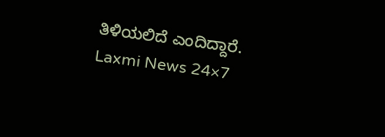ತಿಳಿಯಲಿದೆ ಎಂದಿದ್ದಾರೆ.
Laxmi News 24×7